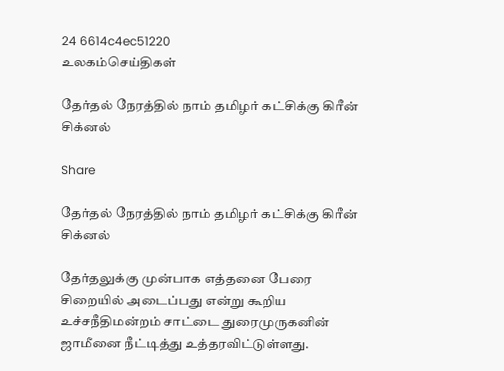24 6614c4ec51220
உலகம்செய்திகள்

தேர்தல் நேரத்தில் நாம் தமிழர் கட்சிக்கு கிரீன் சிக்னல்

Share

தேர்தல் நேரத்தில் நாம் தமிழர் கட்சிக்கு கிரீன் சிக்னல்

தேர்தலுக்கு முன்பாக எத்தனை பேரை சிறையில் அடைப்பது என்று கூறிய உச்சநீதிமன்றம் சாட்டை துரைமுருகனின் ஜாமீனை நீட்டித்து உத்தரவிட்டுள்ளது.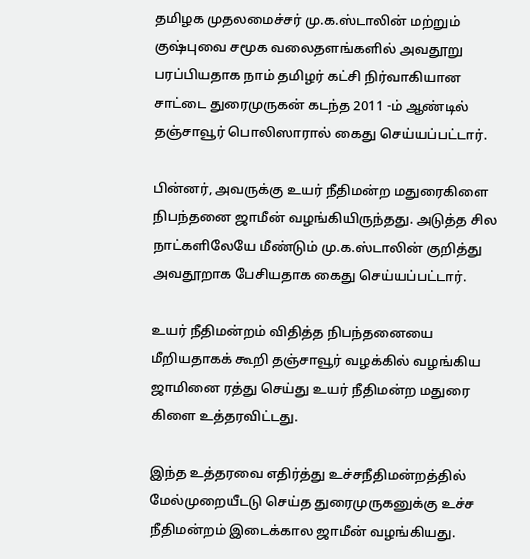தமிழக முதலமைச்சர் மு.க.ஸ்டாலின் மற்றும் குஷ்புவை சமூக வலைதளங்களில் அவதூறு பரப்பியதாக நாம் தமிழர் கட்சி நிர்வாகியான சாட்டை துரைமுருகன் கடந்த 2011 -ம் ஆண்டில் தஞ்சாவூர் பொலிஸாரால் கைது செய்யப்பட்டார்.

பின்னர், அவருக்கு உயர் நீதிமன்ற மதுரைகிளை நிபந்தனை ஜாமீன் வழங்கியிருந்தது. அடுத்த சில நாட்களிலேயே மீண்டும் மு.க.ஸ்டாலின் குறித்து அவதூறாக பேசியதாக கைது செய்யப்பட்டார்.

உயர் நீதிமன்றம் விதித்த நிபந்தனையை மீறியதாகக் கூறி தஞ்சாவூர் வழக்கில் வழங்கிய ஜாமினை ரத்து செய்து உயர் நீதிமன்ற மதுரை கிளை உத்தரவிட்டது.

இந்த உத்தரவை எதிர்த்து உச்சநீதிமன்றத்தில் மேல்முறையீடடு செய்த துரைமுருகனுக்கு உச்ச நீதிமன்றம் இடைக்கால ஜாமீன் வழங்கியது.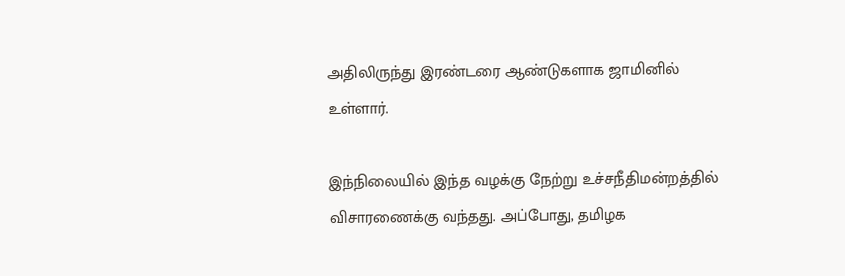அதிலிருந்து இரண்டரை ஆண்டுகளாக ஜாமினில் உள்ளார்.

இந்நிலையில் இந்த வழக்கு நேற்று உச்சநீதிமன்றத்தில் விசாரணைக்கு வந்தது. அப்போது, தமிழக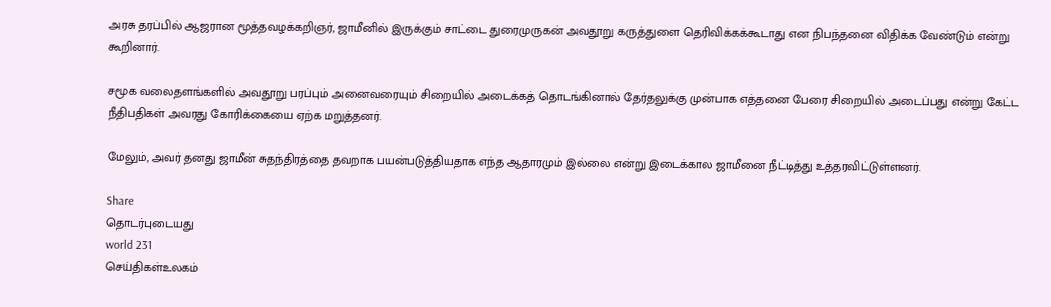அரசு தரப்பில் ஆஜரான மூத்தவழக்கறிஞர், ஜாமீனில் இருக்கும் சாட்டை துரைமுருகன் அவதூறு கருத்துளை தெரிவிக்கக்கூடாது என நிபந்தனை விதிக்க வேண்டும் என்று கூறினார்.

சமூக வலைதளங்களில் அவதூறு பரப்பும் அனைவரையும் சிறையில் அடைக்கத் தொடங்கினால் தேர்தலுக்கு முன்பாக எத்தனை பேரை சிறையில் அடைப்பது என்று கேட்ட நீதிபதிகள் அவரது கோரிக்கையை ஏற்க மறுத்தனர்.

மேலும், அவர் தனது ஜாமீன் சுதந்திரத்தை தவறாக பயன்படுத்தியதாக எந்த ஆதாரமும் இல்லை என்று இடைக்கால ஜாமீனை நீட்டித்து உத்தரவிட்டுள்ளனர்.

Share
தொடர்புடையது
world 231
செய்திகள்உலகம்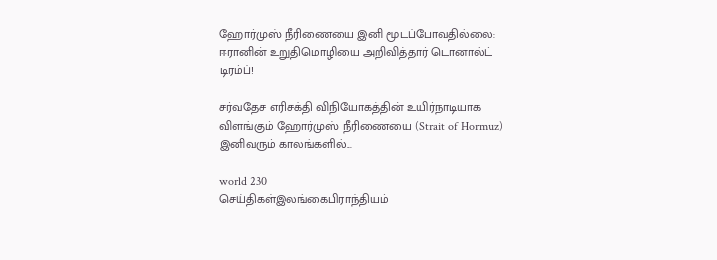ஹோர்முஸ் நீரிணையை இனி மூடப்போவதில்லை: ஈரானின் உறுதிமொழியை அறிவித்தார் டொனால்ட் டிரம்ப்!

சர்வதேச எரிசக்தி விநியோகத்தின் உயிர்நாடியாக விளங்கும் ஹோர்முஸ் நீரிணையை (Strait of Hormuz) இனிவரும் காலங்களில்...

world 230
செய்திகள்இலங்கைபிராந்தியம்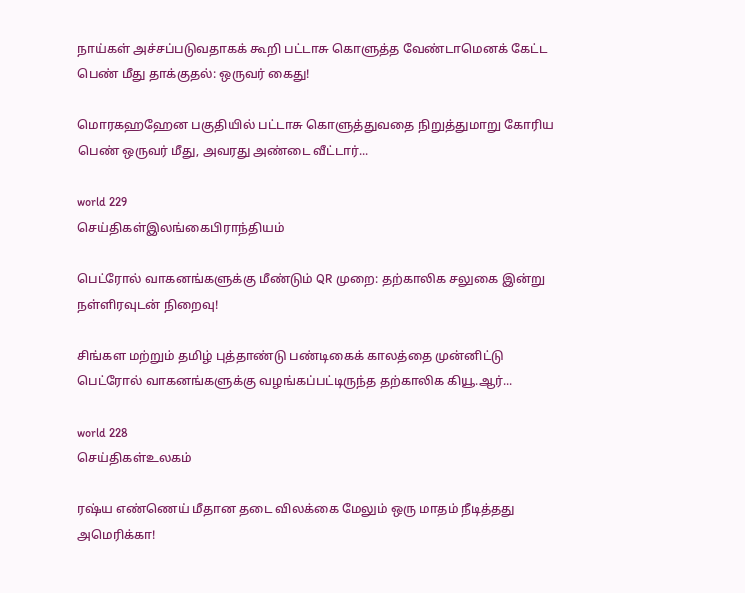நாய்கள் அச்சப்படுவதாகக் கூறி பட்டாசு கொளுத்த வேண்டாமெனக் கேட்ட பெண் மீது தாக்குதல்: ஒருவர் கைது!

மொரகஹஹேன பகுதியில் பட்டாசு கொளுத்துவதை நிறுத்துமாறு கோரிய பெண் ஒருவர் மீது, அவரது அண்டை வீட்டார்...

world 229
செய்திகள்இலங்கைபிராந்தியம்

பெட்ரோல் வாகனங்களுக்கு மீண்டும் QR முறை: தற்காலிக சலுகை இன்று நள்ளிரவுடன் நிறைவு!

சிங்கள மற்றும் தமிழ் புத்தாண்டு பண்டிகைக் காலத்தை முன்னிட்டு பெட்ரோல் வாகனங்களுக்கு வழங்கப்பட்டிருந்த தற்காலிக கியூ.ஆர்...

world 228
செய்திகள்உலகம்

ரஷ்ய எண்ணெய் மீதான தடை விலக்கை மேலும் ஒரு மாதம் நீடித்தது அமெரிக்கா!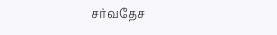சர்வதேச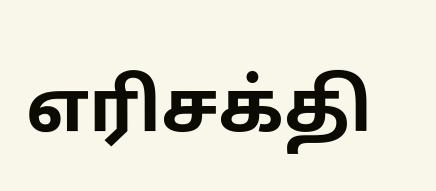எரிசக்தி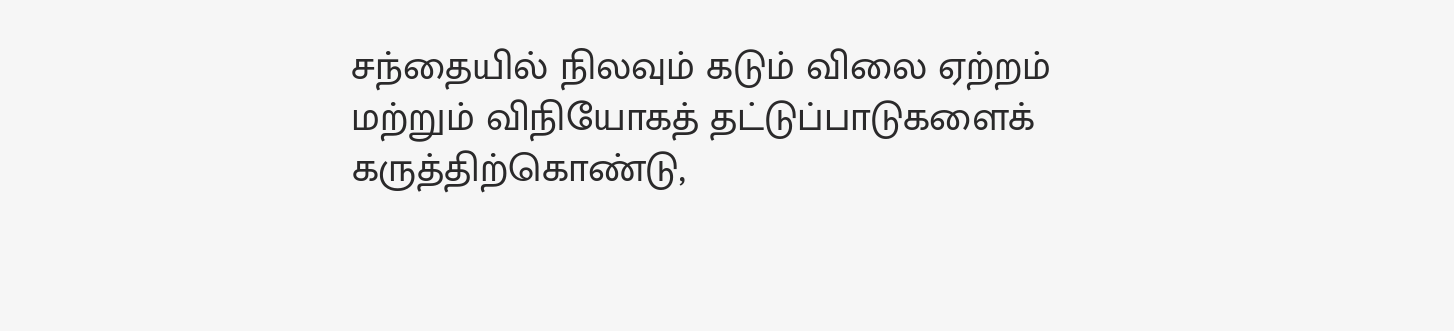சந்தையில் நிலவும் கடும் விலை ஏற்றம் மற்றும் விநியோகத் தட்டுப்பாடுகளைக் கருத்திற்கொண்டு,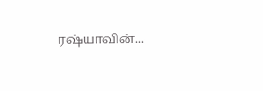ரஷ்யாவின்...